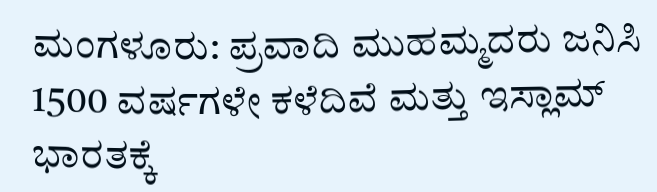ಮಂಗಳೂರು: ಪ್ರವಾದಿ ಮುಹಮ್ಮದರು ಜನಿಸಿ 1500 ವರ್ಷಗಳೇ ಕಳೆದಿವೆ ಮತ್ತು ಇಸ್ಲಾಮ್ ಭಾರತಕ್ಕೆ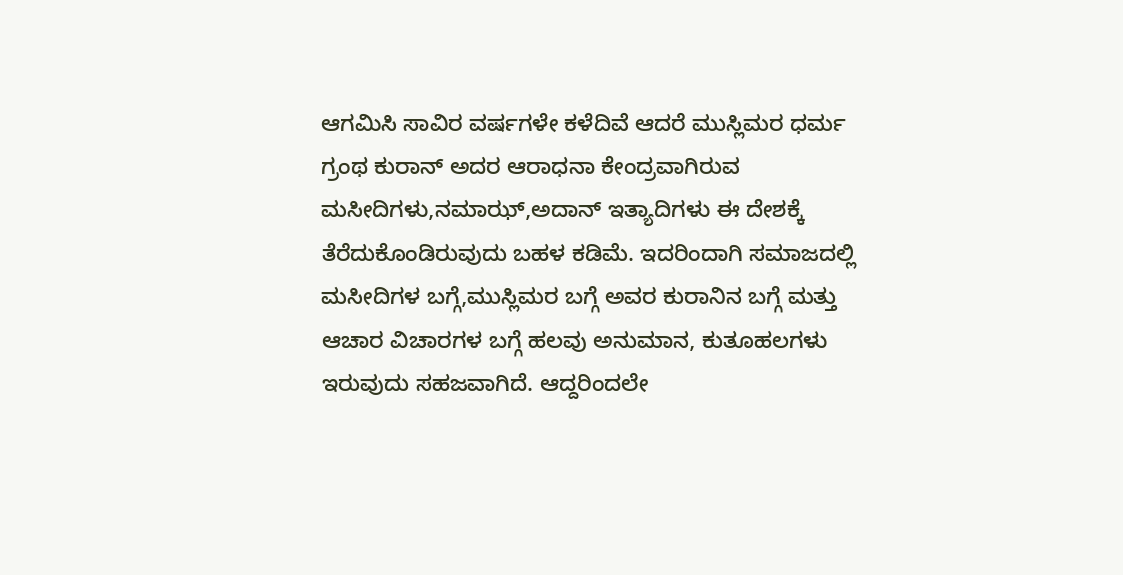ಆಗಮಿಸಿ ಸಾವಿರ ವರ್ಷಗಳೇ ಕಳೆದಿವೆ ಆದರೆ ಮುಸ್ಲಿಮರ ಧರ್ಮ ಗ್ರಂಥ ಕುರಾನ್ ಅದರ ಆರಾಧನಾ ಕೇಂದ್ರವಾಗಿರುವ ಮಸೀದಿಗಳು,ನಮಾಝ್,ಅದಾನ್ ಇತ್ಯಾದಿಗಳು ಈ ದೇಶಕ್ಕೆ ತೆರೆದುಕೊಂಡಿರುವುದು ಬಹಳ ಕಡಿಮೆ. ಇದರಿಂದಾಗಿ ಸಮಾಜದಲ್ಲಿ ಮಸೀದಿಗಳ ಬಗ್ಗೆ,ಮುಸ್ಲಿಮರ ಬಗ್ಗೆ ಅವರ ಕುರಾನಿನ ಬಗ್ಗೆ ಮತ್ತು ಆಚಾರ ವಿಚಾರಗಳ ಬಗ್ಗೆ ಹಲವು ಅನುಮಾನ, ಕುತೂಹಲಗಳು ಇರುವುದು ಸಹಜವಾಗಿದೆ. ಆದ್ದರಿಂದಲೇ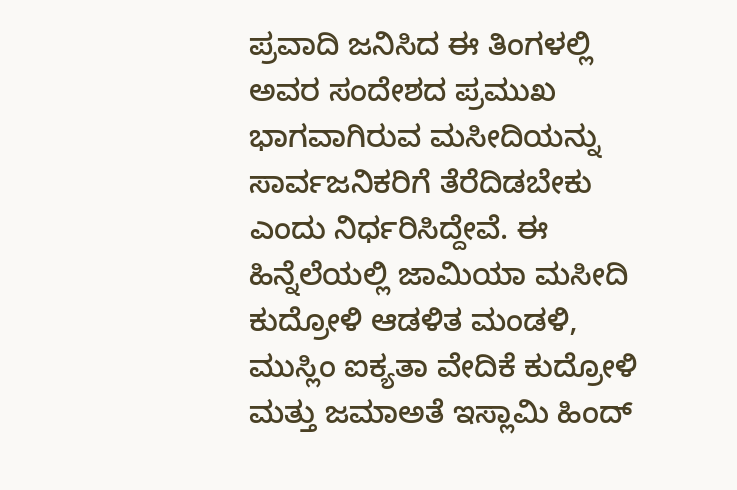ಪ್ರವಾದಿ ಜನಿಸಿದ ಈ ತಿಂಗಳಲ್ಲಿ ಅವರ ಸಂದೇಶದ ಪ್ರಮುಖ ಭಾಗವಾಗಿರುವ ಮಸೀದಿಯನ್ನು ಸಾರ್ವಜನಿಕರಿಗೆ ತೆರೆದಿಡಬೇಕು ಎಂದು ನಿರ್ಧರಿಸಿದ್ದೇವೆ. ಈ ಹಿನ್ನೆಲೆಯಲ್ಲಿ ಜಾಮಿಯಾ ಮಸೀದಿ ಕುದ್ರೋಳಿ ಆಡಳಿತ ಮಂಡಳಿ, ಮುಸ್ಲಿಂ ಐಕ್ಯತಾ ವೇದಿಕೆ ಕುದ್ರೋಳಿ ಮತ್ತು ಜಮಾಅತೆ ಇಸ್ಲಾಮಿ ಹಿಂದ್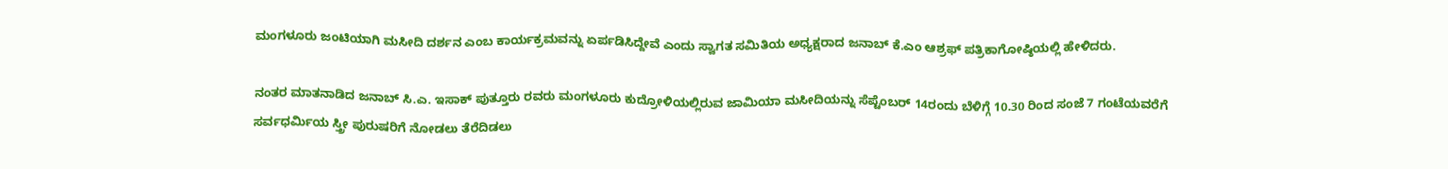ಮಂಗಳೂರು ಜಂಟಿಯಾಗಿ ಮಸೀದಿ ದರ್ಶನ ಎಂಬ ಕಾರ್ಯಕ್ರಮವನ್ನು ಏರ್ಪಡಿಸಿದ್ದೇವೆ ಎಂದು ಸ್ವಾಗತ ಸಮಿತಿಯ ಅಧ್ಯಕ್ಷರಾದ ಜನಾಬ್ ಕೆ.ಎಂ ಆಶ್ರಫ್ ಪತ್ರಿಕಾಗೋಷ್ಠಿಯಲ್ಲಿ ಹೇಳಿದರು.

ನಂತರ ಮಾತನಾಡಿದ ಜನಾಬ್ ಸಿ.ಎ. ಇಸಾಕ್ ಪುತ್ತೂರು ರವರು ಮಂಗಳೂರು ಕುದ್ರೋಳಿಯಲ್ಲಿರುವ ಜಾಮಿಯಾ ಮಸೀದಿಯನ್ನು ಸೆಪ್ಟೆಂಬರ್ 14ರಂದು ಬೆಳಿಗ್ಗೆ 10.30 ರಿಂದ ಸಂಜೆ 7 ಗಂಟೆಯವರೆಗೆ ಸರ್ವಧರ್ಮಿಯ ಸ್ತ್ರೀ ಪುರುಷರಿಗೆ ನೋಡಲು ತೆರೆದಿಡಲು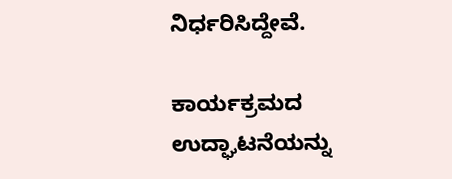ನಿರ್ಧರಿಸಿದ್ದೇವೆ.

ಕಾರ್ಯಕ್ರಮದ ಉದ್ಘಾಟನೆಯನ್ನು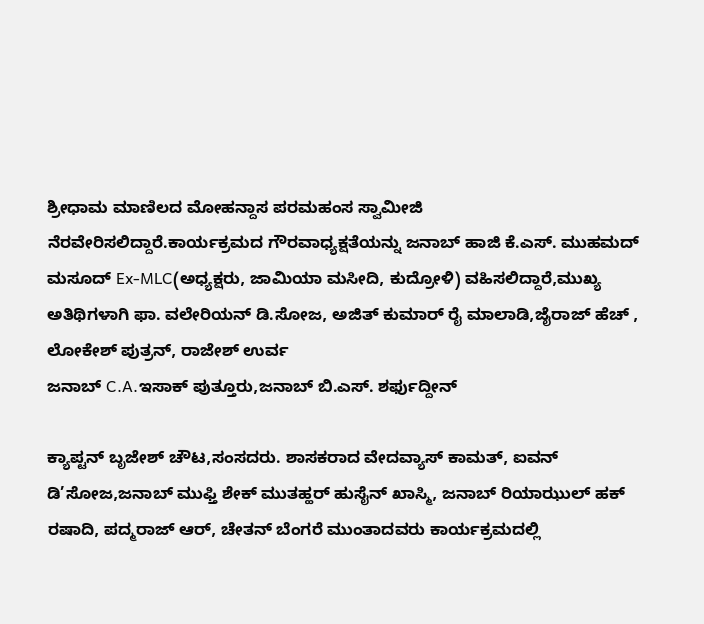ಶ್ರೀಧಾಮ ಮಾಣಿಲದ ಮೋಹನ್ದಾಸ ಪರಮಹಂಸ ಸ್ವಾಮೀಜಿ
ನೆರವೇರಿಸಲಿದ್ದಾರೆ.ಕಾರ್ಯಕ್ರಮದ ಗೌರವಾಧ್ಯಕ್ಷತೆಯನ್ನು ಜನಾಬ್ ಹಾಜಿ ಕೆ.ಎಸ್. ಮುಹಮದ್ ಮಸೂದ್ Ex-MLC(ಅಧ್ಯಕ್ಷರು, ಜಾಮಿಯಾ ಮಸೀದಿ, ಕುದ್ರೋಳಿ) ವಹಿಸಲಿದ್ದಾರೆ,ಮುಖ್ಯ ಅತಿಥಿಗಳಾಗಿ ಫಾ. ವಲೇರಿಯನ್ ಡಿ.ಸೋಜ, ಅಜಿತ್ ಕುಮಾರ್ ರೈ ಮಾಲಾಡಿ,ಜೈರಾಜ್ ಹೆಚ್ , ಲೋಕೇಶ್ ಪುತ್ರನ್, ರಾಜೇಶ್ ಉರ್ವ
ಜನಾಬ್ C.A.ಇಸಾಕ್ ಪುತ್ತೂರು,ಜನಾಬ್ ಬಿ.ಎಸ್. ಶರ್ಫುದ್ದೀನ್

ಕ್ಯಾಪ್ಟನ್ ಬೃಜೇಶ್ ಚೌಟ,ಸಂಸದರು. ಶಾಸಕರಾದ ವೇದವ್ಯಾಸ್ ಕಾಮತ್, ಐವನ್ ಡಿ’ಸೋಜ,ಜನಾಬ್ ಮುಫ್ತಿ ಶೇಕ್ ಮುತಹ್ಹರ್ ಹುಸೈನ್ ಖಾಸ್ಮಿ, ಜನಾಬ್ ರಿಯಾಝುಲ್ ಹಕ್ ರಷಾದಿ, ಪದ್ಮರಾಜ್ ಆರ್, ಚೇತನ್ ಬೆಂಗರೆ ಮುಂತಾದವರು ಕಾರ್ಯಕ್ರಮದಲ್ಲಿ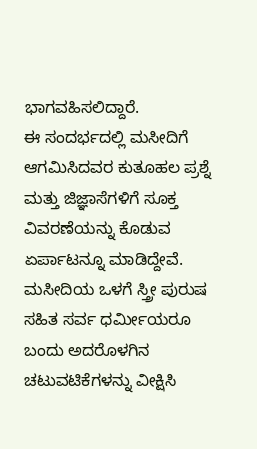ಭಾಗವಹಿಸಲಿದ್ದಾರೆ.
ಈ ಸಂದರ್ಭದಲ್ಲಿ ಮಸೀದಿಗೆ ಆಗಮಿಸಿದವರ ಕುತೂಹಲ ಪ್ರಶ್ನೆ ಮತ್ತು ಜಿಜ್ಞಾಸೆಗಳಿಗೆ ಸೂಕ್ತ ವಿವರಣೆಯನ್ನು ಕೊಡುವ ಏರ್ಪಾಟನ್ನೂ ಮಾಡಿದ್ದೇವೆ. ಮಸೀದಿಯ ಒಳಗೆ ಸ್ತ್ರೀ ಪುರುಷ ಸಹಿತ ಸರ್ವ ಧರ್ಮೀಯರೂ ಬಂದು ಅದರೊಳಗಿನ ಚಟುವಟಿಕೆಗಳನ್ನು ವೀಕ್ಷಿಸಿ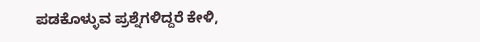ಪಡಕೊಳ್ಳುವ ಪ್ರಶ್ನೆಗಳಿದ್ದರೆ ಕೇಳಿ,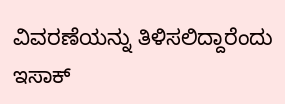ವಿವರಣೆಯನ್ನು ತಿಳಿಸಲಿದ್ದಾರೆಂದು ಇಸಾಕ್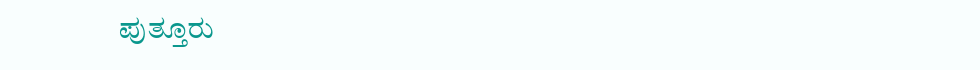ಪುತ್ತೂರು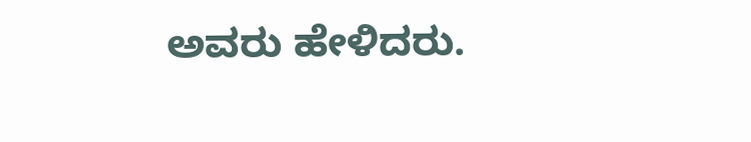ಅವರು ಹೇಳಿದರು.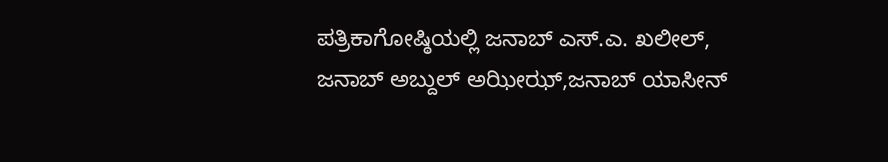ಪತ್ರಿಕಾಗೋಷ್ಠಿಯಲ್ಲಿ ಜನಾಬ್ ಎಸ್.ಎ. ಖಲೀಲ್, ಜನಾಬ್ ಅಬ್ದುಲ್ ಅಝೀಝ್,ಜನಾಬ್ ಯಾಸೀನ್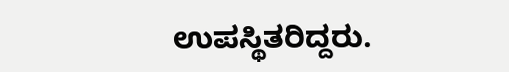ಉಪಸ್ಥಿತರಿದ್ದರು.